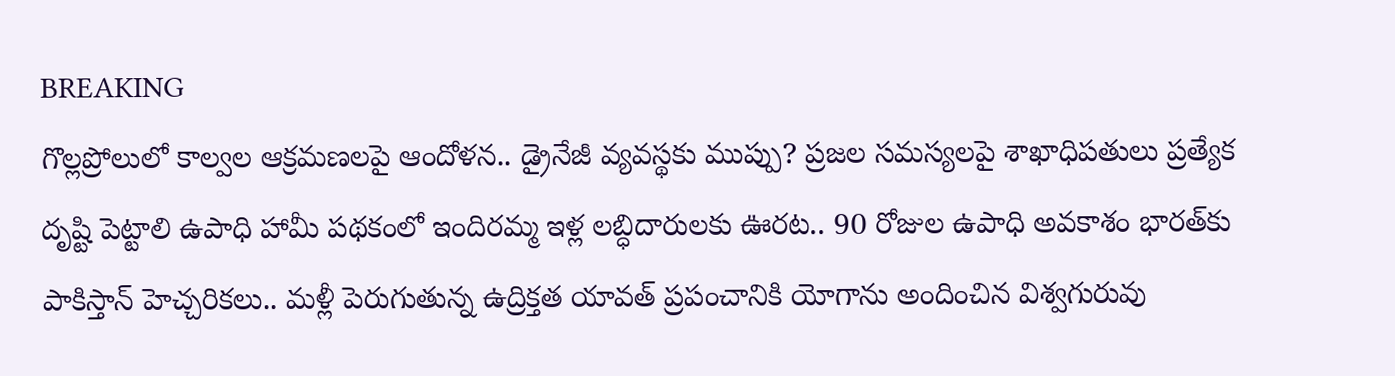BREAKING
గొల్లప్రోలులో కాల్వల ఆక్రమణలపై ఆందోళన.. డ్రైనేజీ వ్యవస్థకు ముప్పు? ప్రజల సమస్యలపై శాఖాధిపతులు ప్రత్యేక దృష్టి పెట్టాలి ఉపాధి హామీ పథకంలో ఇందిరమ్మ ఇళ్ల లబ్ధిదారులకు ఊరట.. 90 రోజుల ఉపాధి అవకాశం భారత్‌కు పాకిస్తాన్ హెచ్చరికలు.. మళ్లీ పెరుగుతున్న ఉద్రిక్తత యావత్ ప్రపంచానికి యోగాను అందించిన విశ్వగురువు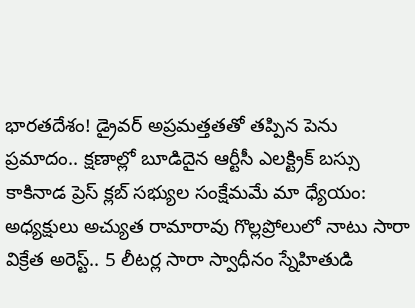భారతదేశం! డ్రైవర్ అప్రమత్తతతో తప్పిన పెను ప్రమాదం.. క్షణాల్లో బూడిదైన ఆర్టీసీ ఎలక్ట్రిక్ బస్సు కాకినాడ ప్రెస్ క్లబ్ సభ్యుల సంక్షేమమే మా ధ్యేయం: అధ్యక్షులు అచ్యుత రామారావు గొల్లప్రోలులో నాటు సారా విక్రేత అరెస్ట్.. 5 లీటర్ల సారా స్వాధీనం స్నేహితుడి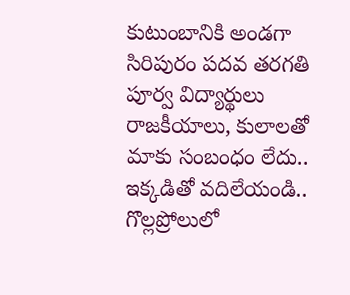కుటుంబానికి అండగా సిరిపురం పదవ తరగతి పూర్వ విద్యార్థులు రాజకీయాలు, కులాలతో మాకు సంబంధం లేదు.. ఇక్కడితో వదిలేయండి.. గొల్లప్రోలులో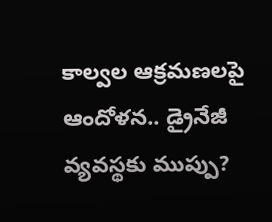కాల్వల ఆక్రమణలపై ఆందోళన.. డ్రైనేజీ వ్యవస్థకు ముప్పు?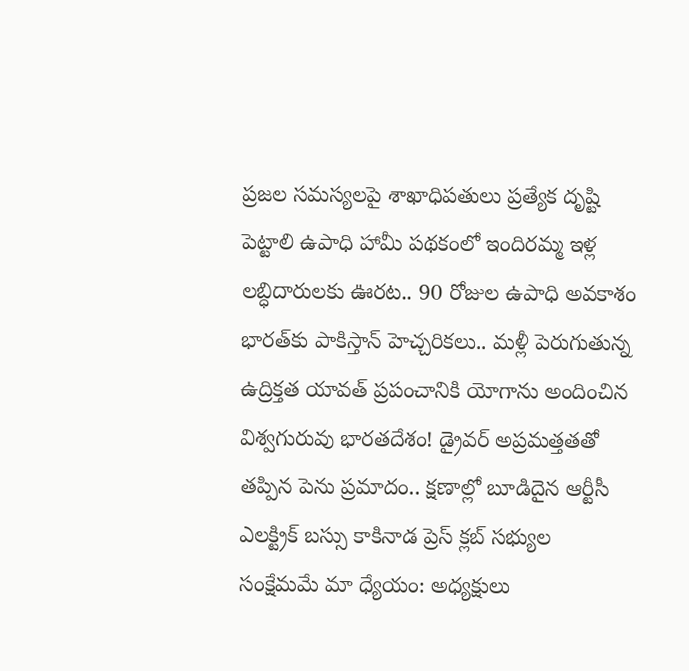ప్రజల సమస్యలపై శాఖాధిపతులు ప్రత్యేక దృష్టి పెట్టాలి ఉపాధి హామీ పథకంలో ఇందిరమ్మ ఇళ్ల లబ్ధిదారులకు ఊరట.. 90 రోజుల ఉపాధి అవకాశం భారత్‌కు పాకిస్తాన్ హెచ్చరికలు.. మళ్లీ పెరుగుతున్న ఉద్రిక్తత యావత్ ప్రపంచానికి యోగాను అందించిన విశ్వగురువు భారతదేశం! డ్రైవర్ అప్రమత్తతతో తప్పిన పెను ప్రమాదం.. క్షణాల్లో బూడిదైన ఆర్టీసీ ఎలక్ట్రిక్ బస్సు కాకినాడ ప్రెస్ క్లబ్ సభ్యుల సంక్షేమమే మా ధ్యేయం: అధ్యక్షులు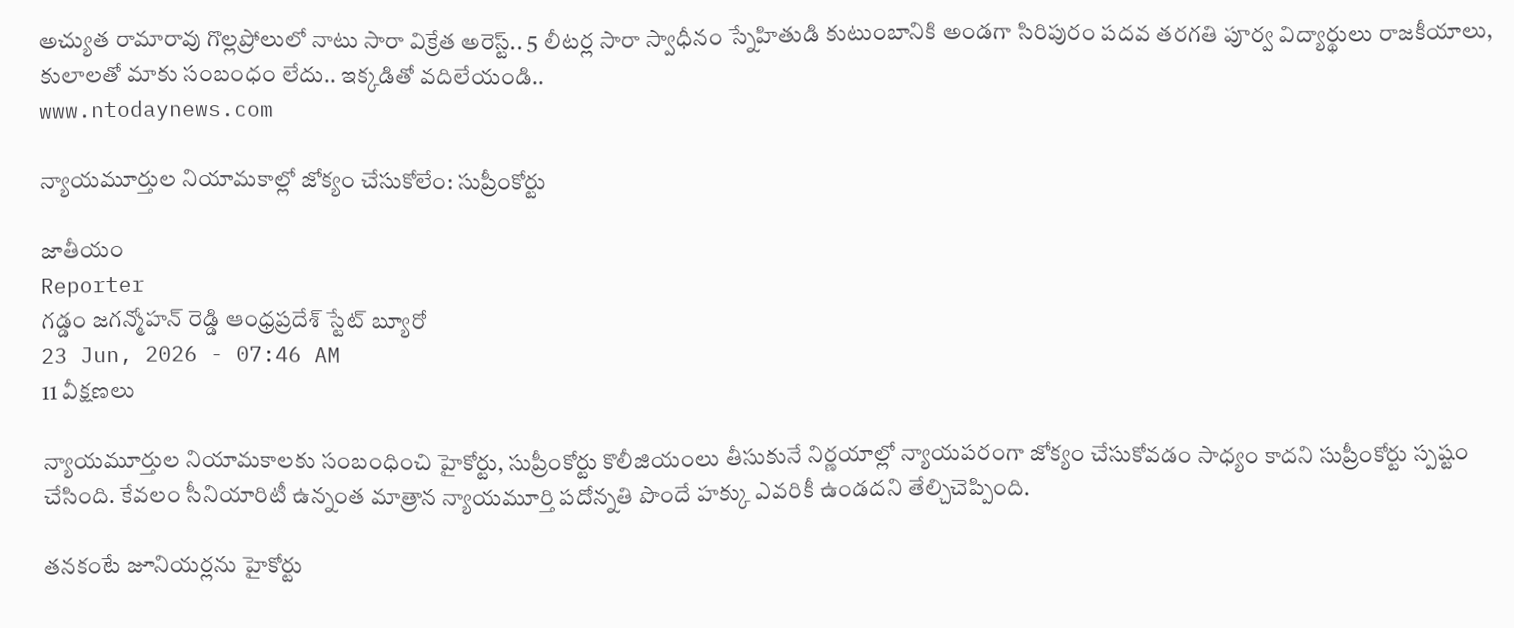అచ్యుత రామారావు గొల్లప్రోలులో నాటు సారా విక్రేత అరెస్ట్.. 5 లీటర్ల సారా స్వాధీనం స్నేహితుడి కుటుంబానికి అండగా సిరిపురం పదవ తరగతి పూర్వ విద్యార్థులు రాజకీయాలు, కులాలతో మాకు సంబంధం లేదు.. ఇక్కడితో వదిలేయండి..
www.ntodaynews.com

న్యాయమూర్తుల నియామకాల్లో జోక్యం చేసుకోలేం: సుప్రీంకోర్టు

జాతీయం
Reporter
గడ్డం జగన్మోహన్ రెడ్డి ఆంధ్రప్రదేశ్ స్టేట్ బ్యూరో
23 Jun, 2026 - 07:46 AM
11 వీక్షణలు

న్యాయమూర్తుల నియామకాలకు సంబంధించి హైకోర్టు, సుప్రీంకోర్టు కొలీజియంలు తీసుకునే నిర్ణయాల్లో న్యాయపరంగా జోక్యం చేసుకోవడం సాధ్యం కాదని సుప్రీంకోర్టు స్పష్టం చేసింది. కేవలం సీనియారిటీ ఉన్నంత మాత్రాన న్యాయమూర్తి పదోన్నతి పొందే హక్కు ఎవరికీ ఉండదని తేల్చిచెప్పింది.

తనకంటే జూనియర్లను హైకోర్టు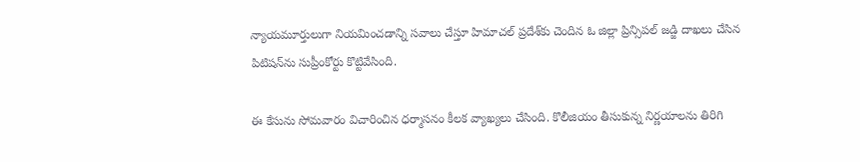న్యాయమూర్తులుగా నియమించడాన్ని సవాలు చేస్తూ హిమాచల్ ప్రదేశ్‌కు చెందిన ఓ జిల్లా ప్రిన్సిపల్ జడ్జి దాఖలు చేసిన పిటిషన్‌ను సుప్రీంకోర్టు కొట్టివేసింది.

ఈ కేసును సోమవారం విచారించిన ధర్మాసనం కీలక వ్యాఖ్యలు చేసింది. కొలీజియం తీసుకున్న నిర్ణయాలను తిరిగి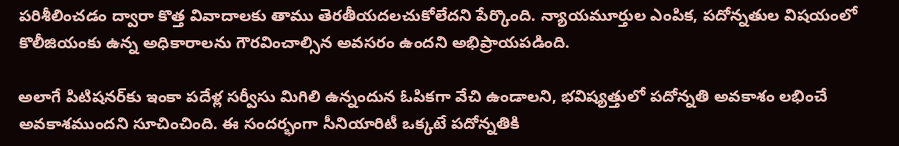పరిశీలించడం ద్వారా కొత్త వివాదాలకు తాము తెరతీయదలచుకోలేదని పేర్కొంది. న్యాయమూర్తుల ఎంపిక, పదోన్నతుల విషయంలో కొలీజియంకు ఉన్న అధికారాలను గౌరవించాల్సిన అవసరం ఉందని అభిప్రాయపడింది.

అలాగే పిటిషనర్‌కు ఇంకా పదేళ్ల సర్వీసు మిగిలి ఉన్నందున ఓపికగా వేచి ఉండాలని, భవిష్యత్తులో పదోన్నతి అవకాశం లభించే అవకాశముందని సూచించింది. ఈ సందర్భంగా సీనియారిటీ ఒక్కటే పదోన్నతికి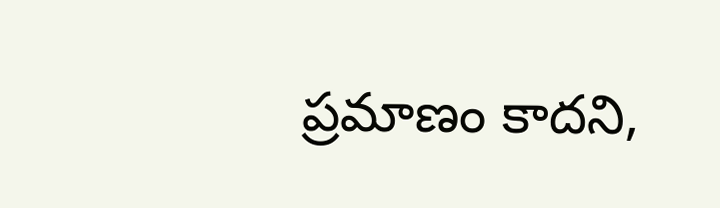ప్రమాణం కాదని,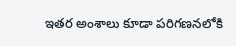ఇతర అంశాలు కూడా పరిగణనలోకి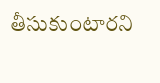తీసుకుంటారని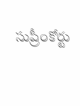సుప్రీంకోర్టు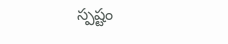స్పష్టం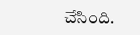చేసింది.